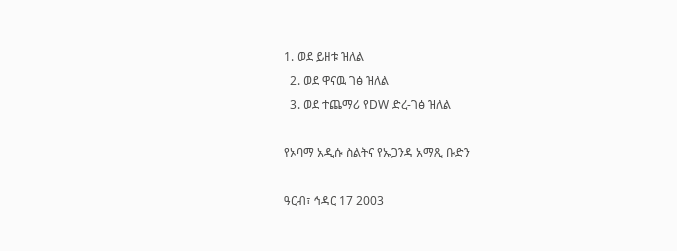1. ወደ ይዘቱ ዝለል
  2. ወደ ዋናዉ ገፅ ዝለል
  3. ወደ ተጨማሪ የDW ድረ-ገፅ ዝለል

የኦባማ አዲሱ ስልትና የኡጋንዳ አማጺ ቡድን

ዓርብ፣ ኅዳር 17 2003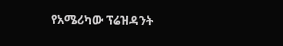የአሜሪካው ፕሬዝዳንት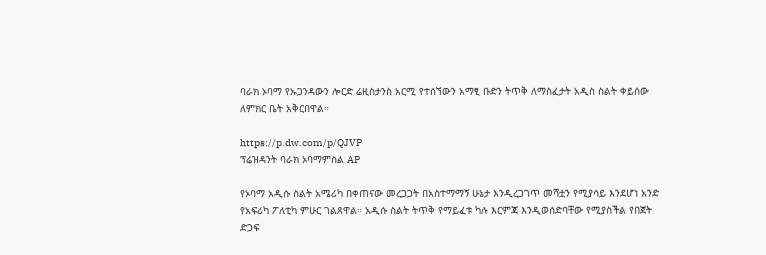ባራክ ኦባማ የኡጋንዳውን ሎርድ ሬዚስታንስ አርሚ የተሰኘውን አማፂ ቡድን ትጥቅ ለማስፈታት አዲስ ስልት ቀይሰው ለምክር ቤት አቅርበዋል።

https://p.dw.com/p/QJVP
ፕሬዝዳንት ባራክ ኦባማምስል AP

የኦባማ አዲሱ ስልት አሜሪካ በቀጠናው መረጋጋት በአስተማማኝ ሁኔታ እንዲረጋገጥ መሻቷን የሚያሳይ እንደሆነ አንድ የአፍሪካ ፖለቲካ ምሁር ገልጸዋል። አዲሱ ስልት ትጥቅ የማይፈቱ ካሉ እርምጃ እንዲወሰድባቸው የሚያስችል የበጀት ድጋፍ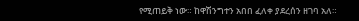የሚጠይቅ ነው። ከዋሽንግተን አበበ ፈለቀ ያደረሰን ዘገባ አለ።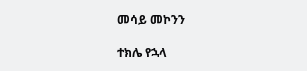መሳይ መኮንን

ተክሌ የኋላ